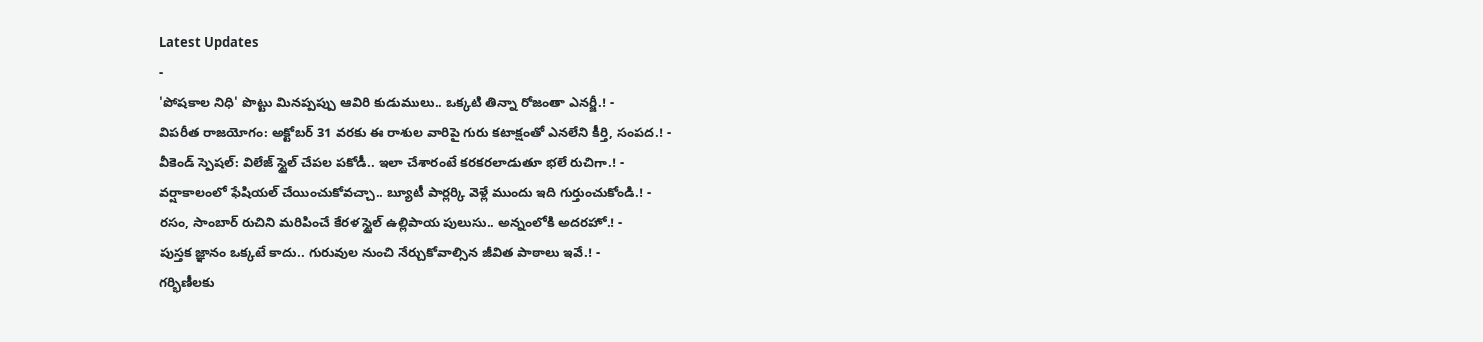Latest Updates
-
'పోషకాల నిధి' పొట్టు మినప్పప్పు ఆవిరి కుడుములు.. ఒక్కటి తిన్నా రోజంతా ఎనర్జీ.! -
విపరీత రాజయోగం: అక్టోబర్ 31 వరకు ఈ రాశుల వారిపై గురు కటాక్షంతో ఎనలేని కీర్తి, సంపద.! -
వీకెండ్ స్పెషల్: విలేజ్ స్టైల్ చేపల పకోడీ.. ఇలా చేశారంటే కరకరలాడుతూ భలే రుచిగా.! -
వర్షాకాలంలో ఫేషియల్ చేయించుకోవచ్చా.. బ్యూటీ పార్లర్కి వెళ్లే ముందు ఇది గుర్తుంచుకోండి.! -
రసం, సాంబార్ రుచిని మరిపించే కేరళ స్టైల్ ఉల్లిపాయ పులుసు.. అన్నంలోకి అదరహో.! -
పుస్తక జ్ఞానం ఒక్కటే కాదు.. గురువుల నుంచి నేర్చుకోవాల్సిన జీవిత పాఠాలు ఇవే.! -
గర్భిణీలకు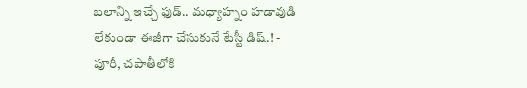బలాన్ని ఇచ్చే ఫుడ్.. మధ్యాహ్నం హడావుడి లేకుండా ఈజీగా చేసుకునే టేస్టీ డిష్.! -
పూరీ, చపాతీలోకి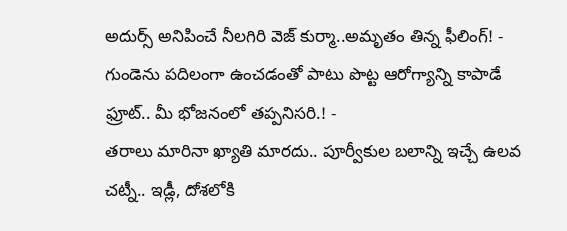అదుర్స్ అనిపించే నీలగిరి వెజ్ కుర్మా..అమృతం తిన్న ఫీలింగ్! -
గుండెను పదిలంగా ఉంచడంతో పాటు పొట్ట ఆరోగ్యాన్ని కాపాడే ఫ్రూట్.. మీ భోజనంలో తప్పనిసరి.! -
తరాలు మారినా ఖ్యాతి మారదు.. పూర్వీకుల బలాన్ని ఇచ్చే ఉలవ చట్నీ.. ఇడ్లీ, దోశలోకి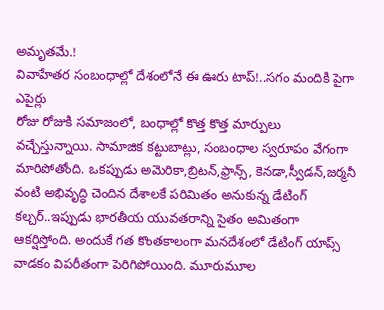అమృతమే.!
వివాహేతర సంబంధాల్లో దేశంలోనే ఈ ఊరు టాప్!..సగం మందికి పైగా ఎపైర్లు
రోజు రోజుకి సమాజంలో, బంధాల్లో కొత్త కొత్త మార్పులు వచ్చేస్తున్నాయి. సామాజిక కట్టుబాట్లు, సంబంధాల స్వరూపం వేగంగా మారిపోతోంది. ఒకప్పుడు అమెరికా,బ్రిటన్,ఫ్రాన్స్, కెనడా,స్వీడన్,జర్మనీ వంటి అభివృద్ధి చెందిన దేశాలకే పరిమితం అనుకున్న డేటింగ్ కల్చర్..ఇప్పుడు భారతీయ యువతరాన్ని సైతం అమితంగా ఆకర్షిస్తోంది. అందుకే గత కొంతకాలంగా మనదేశంలో డేటింగ్ యాప్స్ వాడకం విపరీతంగా పెరిగిపోయింది. మూరుమూల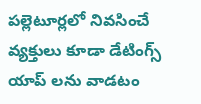పల్లెటూర్లలో నివసించే వ్యక్తులు కూడా డేటింగ్స్ యాప్ లను వాడటం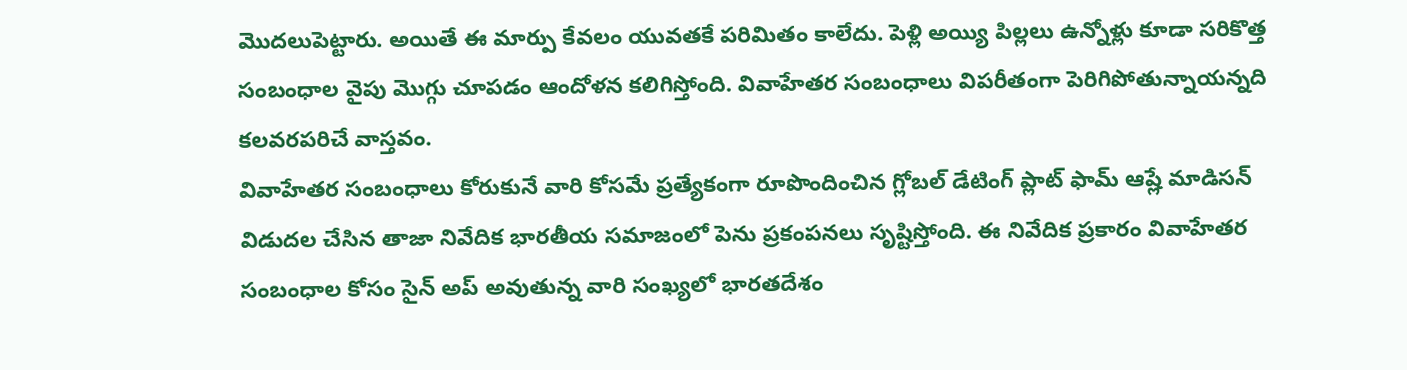మొదలుపెట్టారు. అయితే ఈ మార్పు కేవలం యువతకే పరిమితం కాలేదు. పెళ్లి అయ్యి పిల్లలు ఉన్నోళ్లు కూడా సరికొత్త సంబంధాల వైపు మొగ్గు చూపడం ఆందోళన కలిగిస్తోంది. వివాహేతర సంబంధాలు విపరీతంగా పెరిగిపోతున్నాయన్నది కలవరపరిచే వాస్తవం.
వివాహేతర సంబంధాలు కోరుకునే వారి కోసమే ప్రత్యేకంగా రూపొందించిన గ్లోబల్ డేటింగ్ ప్లాట్ ఫామ్ ఆష్లే మాడిసన్ విడుదల చేసిన తాజా నివేదిక భారతీయ సమాజంలో పెను ప్రకంపనలు సృష్టిస్తోంది. ఈ నివేదిక ప్రకారం వివాహేతర సంబంధాల కోసం సైన్ అప్ అవుతున్న వారి సంఖ్యలో భారతదేశం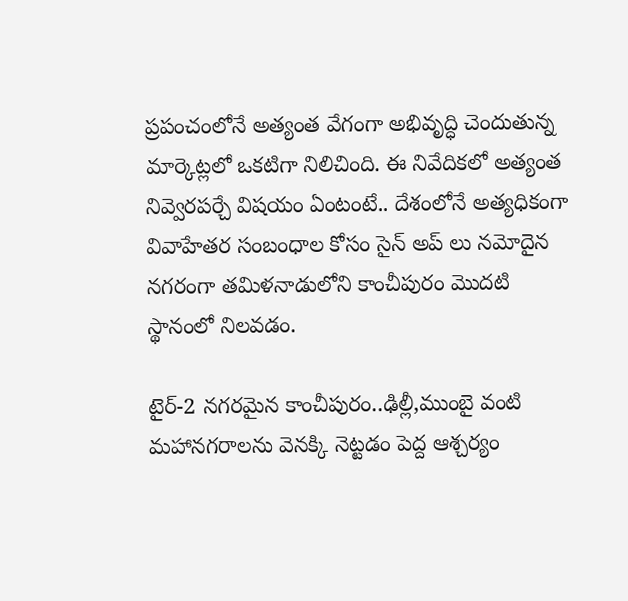ప్రపంచంలోనే అత్యంత వేగంగా అభివృద్ధి చెందుతున్న మార్కెట్లలో ఒకటిగా నిలిచింది. ఈ నివేదికలో అత్యంత నివ్వెరపర్చే విషయం ఏంటంటే.. దేశంలోనే అత్యధికంగా వివాహేతర సంబంధాల కోసం సైన్ అప్ లు నమోదైన నగరంగా తమిళనాడులోని కాంచీపురం మొదటి స్థానంలో నిలవడం.

టైర్-2 నగరమైన కాంచీపురం..ఢిల్లీ,ముంబై వంటి మహానగరాలను వెనక్కి నెట్టడం పెద్ద ఆశ్చర్యం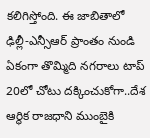కలిగిస్తోంది. ఈ జాబితాలో ఢిల్లీ-ఎన్సీఆర్ ప్రాంతం నుండి ఏకంగా తొమ్మిది నగరాలు టాప్ 20లో చోటు దక్కించుకోగా..దేశ ఆర్థిక రాజధాని ముంబైకి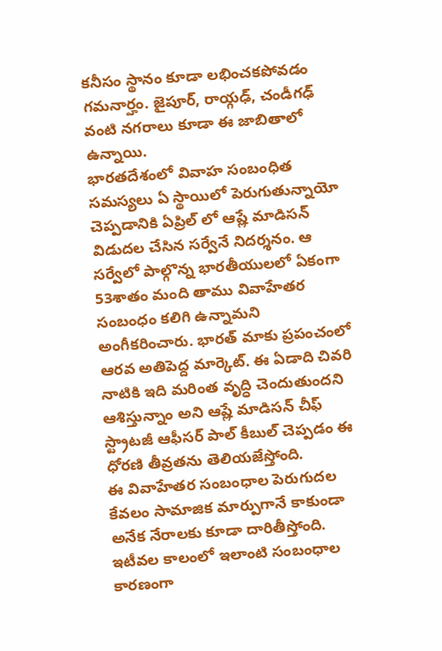కనీసం స్థానం కూడా లభించకపోవడం గమనార్హం. జైపూర్, రాయ్గఢ్, చండీగఢ్ వంటి నగరాలు కూడా ఈ జాబితాలో ఉన్నాయి.
భారతదేశంలో వివాహ సంబంధిత సమస్యలు ఏ స్థాయిలో పెరుగుతున్నాయో చెప్పడానికి ఏప్రిల్ లో ఆష్లే మాడిసన్ విడుదల చేసిన సర్వేనే నిదర్శనం. ఆ సర్వేలో పాల్గొన్న భారతీయులలో ఏకంగా 53శాతం మంది తాము వివాహేతర సంబంధం కలిగి ఉన్నామని అంగీకరించారు. భారత్ మాకు ప్రపంచంలో ఆరవ అతిపెద్ద మార్కెట్. ఈ ఏడాది చివరి నాటికి ఇది మరింత వృద్ధి చెందుతుందని ఆశిస్తున్నాం అని ఆష్లే మాడిసన్ చీఫ్ స్ట్రాటజీ ఆఫీసర్ పాల్ కీబుల్ చెప్పడం ఈ ధోరణి తీవ్రతను తెలియజేస్తోంది.
ఈ వివాహేతర సంబంధాల పెరుగుదల కేవలం సామాజిక మార్పుగానే కాకుండా అనేక నేరాలకు కూడా దారితీస్తోంది. ఇటీవల కాలంలో ఇలాంటి సంబంధాల కారణంగా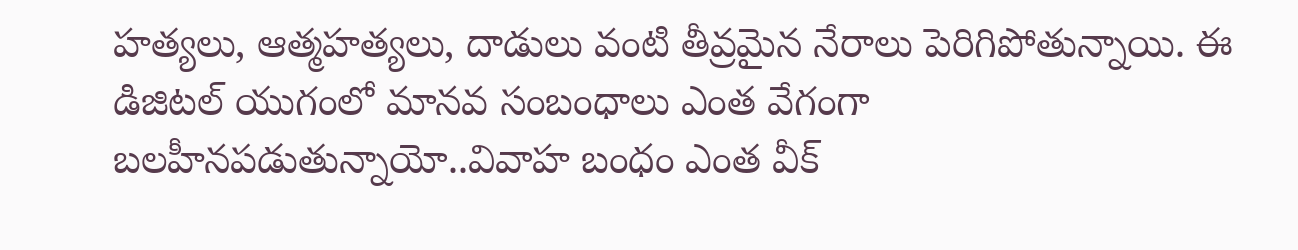హత్యలు, ఆత్మహత్యలు, దాడులు వంటి తీవ్రమైన నేరాలు పెరిగిపోతున్నాయి. ఈ డిజిటల్ యుగంలో మానవ సంబంధాలు ఎంత వేగంగా బలహీనపడుతున్నాయో..వివాహ బంధం ఎంత వీక్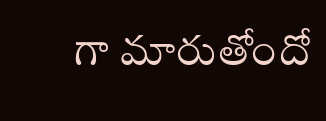గా మారుతోందో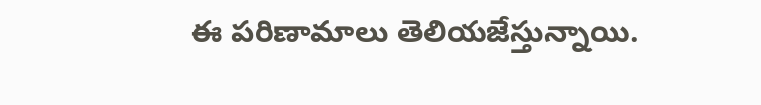ఈ పరిణామాలు తెలియజేస్తున్నాయి.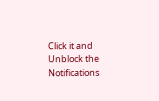Click it and Unblock the Notifications